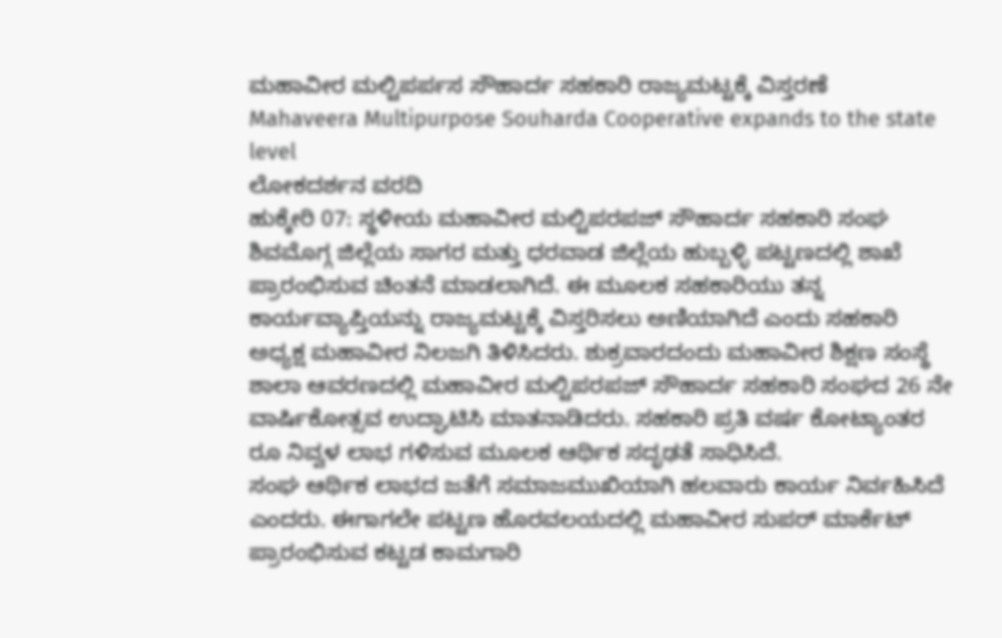ಮಹಾವೀರ ಮಲ್ಟಿಪರ್ಪಸ ಸೌಹಾರ್ದ ಸಹಕಾರಿ ರಾಜ್ಯಮಟ್ಟಕ್ಕೆ ವಿಸ್ತರಣೆ
Mahaveera Multipurpose Souharda Cooperative expands to the state level
ಲೋಕದರ್ಶನ ವರದಿ
ಹುಕ್ಕೇರಿ 07: ಸ್ಥಳೀಯ ಮಹಾವೀರ ಮಲ್ಟಿಪರಪಜ್ ಸೌಹಾರ್ದ ಸಹಕಾರಿ ಸಂಘ ಶಿವಮೊಗ್ಗ ಜಿಲ್ಲೆಯ ಸಾಗರ ಮತ್ತು ಧರವಾಡ ಜಿಲ್ಲೆಯ ಹುಬ್ಬಳ್ಳಿ ಪಟ್ಟಣದಲ್ಲಿ ಶಾಖೆ ಪ್ರಾರಂಭಿಸುವ ಚಿಂತನೆ ಮಾಡಲಾಗಿದೆ. ಈ ಮೂಲಕ ಸಹಕಾರಿಯು ತನ್ನ ಕಾರ್ಯವ್ಯಾಪ್ತಿಯನ್ನು ರಾಜ್ಯಮಟ್ಟಕ್ಕೆ ವಿಸ್ತರಿಸಲು ಅಣಿಯಾಗಿದೆ ಎಂದು ಸಹಕಾರಿ ಅಧ್ಯಕ್ಷ ಮಹಾವೀರ ನಿಲಜಗಿ ತಿಳಿಸಿದರು. ಶುಕ್ರವಾರದಂದು ಮಹಾವೀರ ಶಿಕ್ಷಣ ಸಂಸ್ಥೆ ಶಾಲಾ ಆವರಣದಲ್ಲಿ ಮಹಾವೀರ ಮಲ್ಟಿಪರಪಜ್ ಸೌಹಾರ್ದ ಸಹಕಾರಿ ಸಂಘದ 26 ನೇ ವಾರ್ಷಿಕೋತ್ಸವ ಉದ್ಘಾಟಿಸಿ ಮಾತನಾಡಿದರು. ಸಹಕಾರಿ ಪ್ರತಿ ವರ್ಷ ಕೋಟ್ಯಾಂತರ ರೂ ನಿವ್ವಳ ಲಾಭ ಗಳಿಸುವ ಮೂಲಕ ಆರ್ಥಿಕ ಸದೃಢತೆ ಸಾಧಿಸಿದೆ.
ಸಂಘ ಆರ್ಥಿಕ ಲಾಭದ ಜತೆಗೆ ಸಮಾಜಮುಖಿಯಾಗಿ ಹಲವಾರು ಕಾರ್ಯ ನಿರ್ವಹಿಸಿದೆ ಎಂದರು. ಈಗಾಗಲೇ ಪಟ್ಟಣ ಹೊರವಲಯದಲ್ಲಿ ಮಹಾವೀರ ಸುಪರ್ ಮಾರ್ಕೆಟ್ ಪ್ರಾರಂಭಿಸುವ ಕಟ್ಟಡ ಕಾಮಗಾರಿ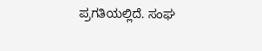ಪ್ರಗತಿಯಲ್ಲಿದೆ. ಸಂಘ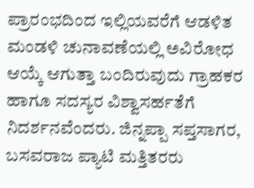ಪ್ರಾರಂಭದಿಂದ ಇಲ್ಲಿಯವರೆಗೆ ಆಡಳಿತ ಮಂಡಳಿ ಚುನಾವಣೆಯಲ್ಲಿ ಅವಿರೋಧ ಆಯ್ಕೆ ಆಗುತ್ತಾ ಬಂದಿರುವುದು ಗ್ರಾಹಕರ ಹಾಗೂ ಸದಸ್ಯರ ವಿಶ್ವಾಸರ್ಹತೆಗೆ ನಿದರ್ಶನವೆಂದರು. ಜಿನ್ನಪ್ಪಾ ಸಪ್ತಸಾಗರ, ಬಸವರಾಜ ಪ್ಯಾಟಿ ಮತ್ತಿತರರು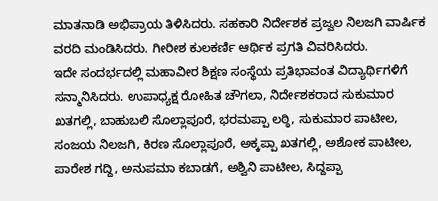ಮಾತನಾಡಿ ಅಭಿಪ್ರಾಯ ತಿಳಿಸಿದರು. ಸಹಕಾರಿ ನಿರ್ದೇಶಕ ಪ್ರಜ್ವಲ ನಿಲಜಗಿ ವಾರ್ಷಿಕ ವರದಿ ಮಂಡಿಸಿದರು. ಗೀರೀಶ ಕುಲಕರ್ಣಿ ಆರ್ಥಿಕ ಪ್ರಗತಿ ವಿವರಿಸಿದರು.
ಇದೇ ಸಂದರ್ಭದಲ್ಲಿ ಮಹಾವೀರ ಶಿಕ್ಷಣ ಸಂಸ್ಥೆಯ ಪ್ರತಿಭಾವಂತ ವಿದ್ಯಾರ್ಥಿಗಳಿಗೆ ಸನ್ಮಾನಿಸಿದರು. ಉಪಾಧ್ಯಕ್ಷ ರೋಹಿತ ಚೌಗಲಾ, ನಿರ್ದೇಶಕರಾದ ಸುಕುಮಾರ ಖತಗಲ್ಲಿ, ಬಾಹುಬಲಿ ಸೊಲ್ಲಾಪೂರೆ, ಭರಮಪ್ಪಾ ಲಠ್ಠಿ, ಸುಕುಮಾರ ಪಾಟೀಲ, ಸಂಜಯ ನಿಲಜಗಿ, ಕಿರಣ ಸೊಲ್ಲಾಪೂರೆ, ಅಕ್ಕಪ್ಪಾ ಖತಗಲ್ಲಿ, ಅಶೋಕ ಪಾಟೀಲ, ಪಾರೇಶ ಗದ್ದಿ, ಅನುಪಮಾ ಕಬಾಡಗೆ, ಅಶ್ವಿನಿ ಪಾಟೀಲ, ಸಿದ್ದಪ್ಪಾ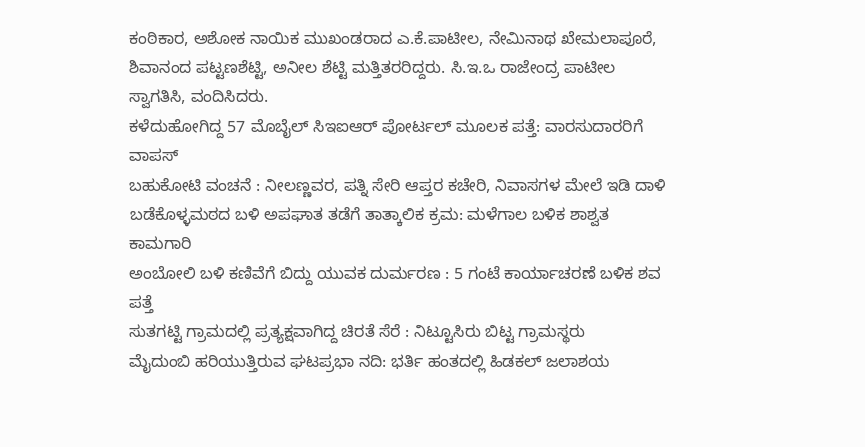ಕಂಠಿಕಾರ, ಅಶೋಕ ನಾಯಿಕ ಮುಖಂಡರಾದ ಎ.ಕೆ.ಪಾಟೀಲ, ನೇಮಿನಾಥ ಖೇಮಲಾಪೂರೆ, ಶಿವಾನಂದ ಪಟ್ಟಣಶೆಟ್ಟಿ, ಅನೀಲ ಶೆಟ್ಟಿ ಮತ್ತಿತರರಿದ್ದರು. ಸಿ.ಇ.ಒ ರಾಜೇಂದ್ರ ಪಾಟೀಲ ಸ್ವಾಗತಿಸಿ, ವಂದಿಸಿದರು.
ಕಳೆದುಹೋಗಿದ್ದ 57 ಮೊಬೈಲ್ ಸಿಇಐಆರ್ ಪೋರ್ಟಲ್ ಮೂಲಕ ಪತ್ತೆ: ವಾರಸುದಾರರಿಗೆ ವಾಪಸ್
ಬಹುಕೋಟಿ ವಂಚನೆ : ನೀಲಣ್ಣವರ, ಪತ್ನಿ ಸೇರಿ ಆಪ್ತರ ಕಚೇರಿ, ನಿವಾಸಗಳ ಮೇಲೆ ಇಡಿ ದಾಳಿ
ಬಡೆಕೊಳ್ಳಮಠದ ಬಳಿ ಅಪಘಾತ ತಡೆಗೆ ತಾತ್ಕಾಲಿಕ ಕ್ರಮ: ಮಳೆಗಾಲ ಬಳಿಕ ಶಾಶ್ವತ ಕಾಮಗಾರಿ
ಅಂಬೋಲಿ ಬಳಿ ಕಣಿವೆಗೆ ಬಿದ್ದು ಯುವಕ ದುರ್ಮರಣ : 5 ಗಂಟೆ ಕಾರ್ಯಾಚರಣೆ ಬಳಿಕ ಶವ ಪತ್ತೆ
ಸುತಗಟ್ಟಿ ಗ್ರಾಮದಲ್ಲಿ ಪ್ರತ್ಯಕ್ಷವಾಗಿದ್ದ ಚಿರತೆ ಸೆರೆ : ನಿಟ್ಟೂಸಿರು ಬಿಟ್ಟ ಗ್ರಾಮಸ್ಥರು
ಮೈದುಂಬಿ ಹರಿಯುತ್ತಿರುವ ಘಟಪ್ರಭಾ ನದಿ: ಭರ್ತಿ ಹಂತದಲ್ಲಿ ಹಿಡಕಲ್ ಜಲಾಶಯ